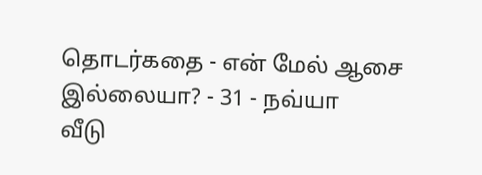தொடர்கதை - என் மேல் ஆசை இல்லையா? - 31 - நவ்யா
வீடு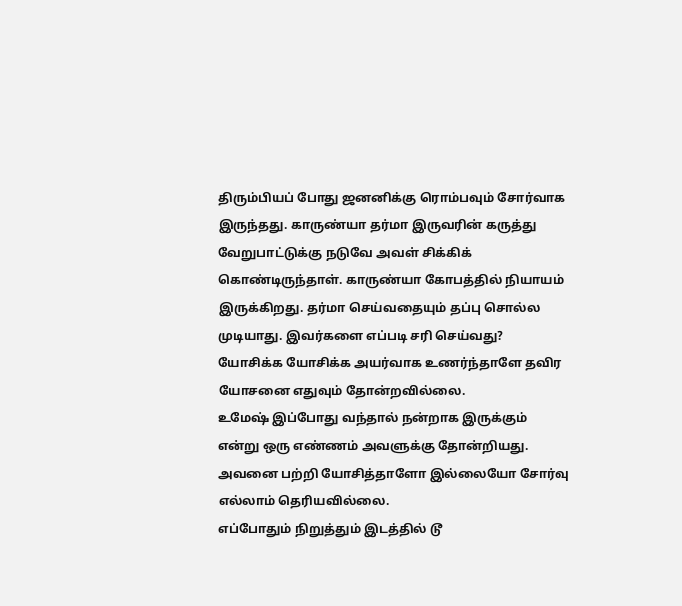திரும்பியப் போது ஜனனிக்கு ரொம்பவும் சோர்வாக இருந்தது. காருண்யா தர்மா இருவரின் கருத்து வேறுபாட்டுக்கு நடுவே அவள் சிக்கிக் கொண்டிருந்தாள். காருண்யா கோபத்தில் நியாயம் இருக்கிறது. தர்மா செய்வதையும் தப்பு சொல்ல முடியாது. இவர்களை எப்படி சரி செய்வது? யோசிக்க யோசிக்க அயர்வாக உணர்ந்தாளே தவிர யோசனை எதுவும் தோன்றவில்லை.
உமேஷ் இப்போது வந்தால் நன்றாக இருக்கும் என்று ஒரு எண்ணம் அவளுக்கு தோன்றியது. அவனை பற்றி யோசித்தாளோ இல்லையோ சோர்வு எல்லாம் தெரியவில்லை.
எப்போதும் நிறுத்தும் இடத்தில் டூ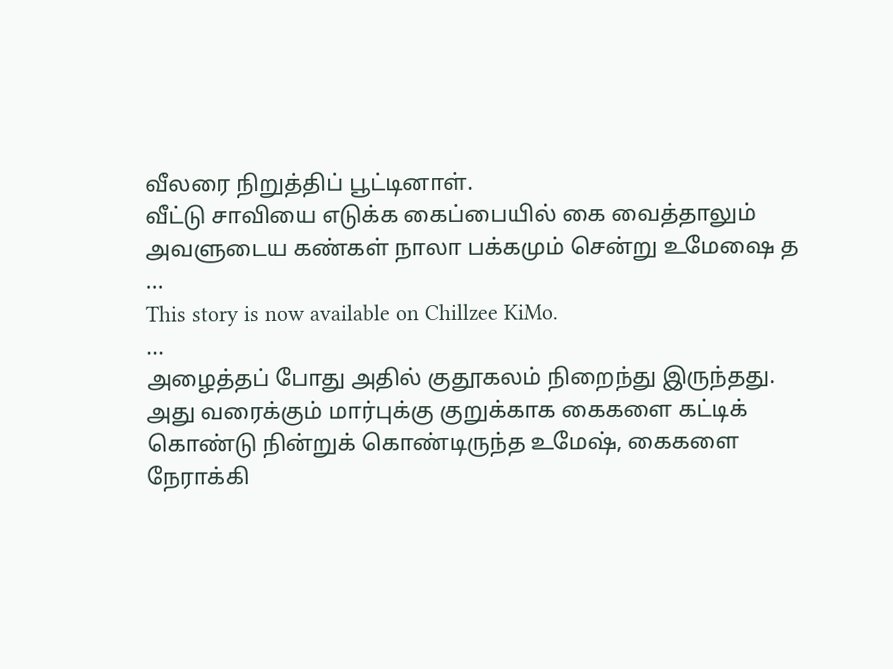வீலரை நிறுத்திப் பூட்டினாள்.
வீட்டு சாவியை எடுக்க கைப்பையில் கை வைத்தாலும் அவளுடைய கண்கள் நாலா பக்கமும் சென்று உமேஷை த
...
This story is now available on Chillzee KiMo.
...
அழைத்தப் போது அதில் குதூகலம் நிறைந்து இருந்தது.
அது வரைக்கும் மார்புக்கு குறுக்காக கைகளை கட்டிக் கொண்டு நின்றுக் கொண்டிருந்த உமேஷ், கைகளை நேராக்கி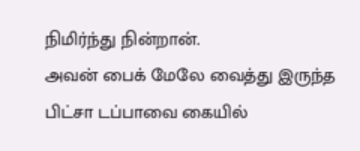நிமிர்ந்து நின்றான்.
அவன் பைக் மேலே வைத்து இருந்த பிட்சா டப்பாவை கையில்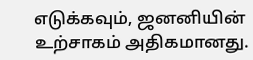எடுக்கவும், ஜனனியின் உற்சாகம் அதிகமானது.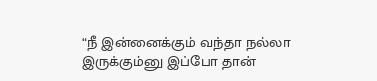“நீ இன்னைக்கும் வந்தா நல்லா இருக்கும்னு இப்போ தான்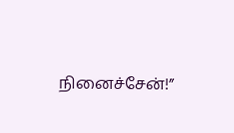நினைச்சேன்!”